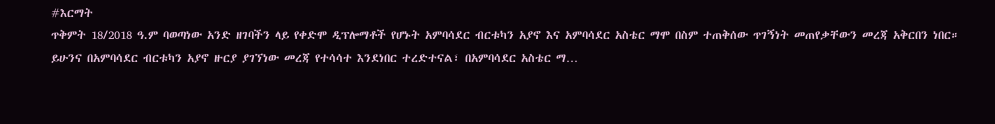#እርማት
ጥቅምት 18/2018 ዓ.ም ባወጣነው አንድ ዘገባችን ላይ የቀድሞ ዲፕሎማቶች የሆኑት አምባሳደር ብርቱካን አያኖ እና አምባሳደር አስቴር ማሞ በስም ተጠቅሰው ጥገኝነት መጠየቃቸውን መረጃ አቅርበን ነበር።
ይሁንና በአምባሳደር ብርቱካን አያኖ ዙርያ ያገኘነው መረጃ የተሳሳተ እንደነበር ተረድተናል፣ በአምባሳደር አስቴር ማ…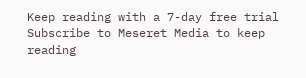Keep reading with a 7-day free trial
Subscribe to Meseret Media to keep reading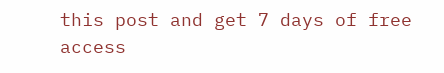this post and get 7 days of free access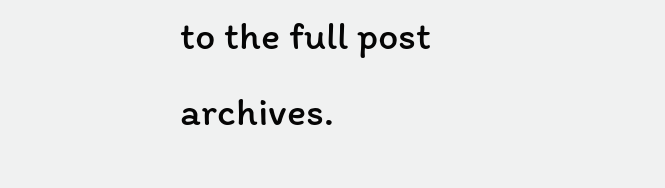to the full post archives.